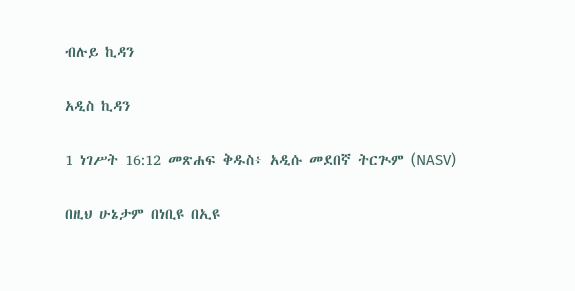ብሉይ ኪዳን

አዲስ ኪዳን

1 ነገሥት 16:12 መጽሐፍ ቅዱስ፥ አዲሱ መደበኛ ትርጒም (NASV)

በዚህ ሁኔታም በነቢዩ በኢዩ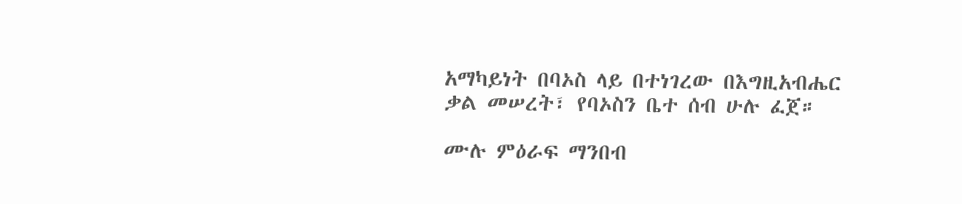አማካይነት በባኦስ ላይ በተነገረው በእግዚአብሔር ቃል መሠረት፣ የባኦስን ቤተ ሰብ ሁሉ ፈጀ።

ሙሉ ምዕራፍ ማንበብ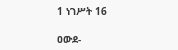1 ነገሥት 16

ዐውደ-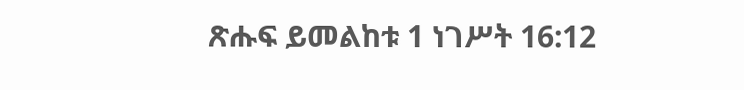ጽሑፍ ይመልከቱ 1 ነገሥት 16:12